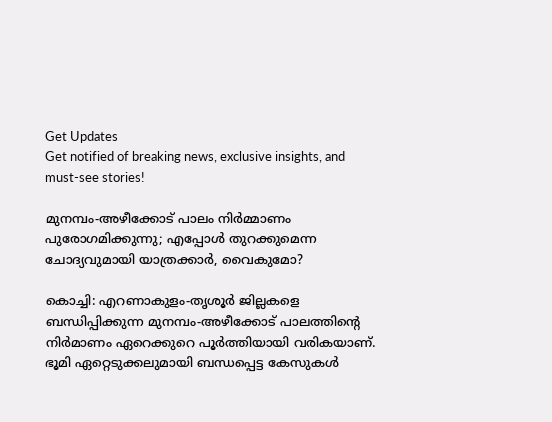Get Updates
Get notified of breaking news, exclusive insights, and must-see stories!

മുനമ്പം-അഴീക്കോട് പാലം നിർമ്മാണം പുരോഗമിക്കുന്നു; എപ്പോൾ തുറക്കുമെന്ന ചോദ്യവുമായി യാത്രക്കാർ, വൈകുമോ?

കൊച്ചി: എറണാകുളം-തൃശൂർ ജില്ലകളെ ബന്ധിപ്പിക്കുന്ന മുനമ്പം-അഴീക്കോട് പാലത്തിന്റെ നിർമാണം ഏറെക്കുറെ പൂർത്തിയായി വരികയാണ്. ഭൂമി ഏറ്റെടുക്കലുമായി ബന്ധപ്പെട്ട കേസുകൾ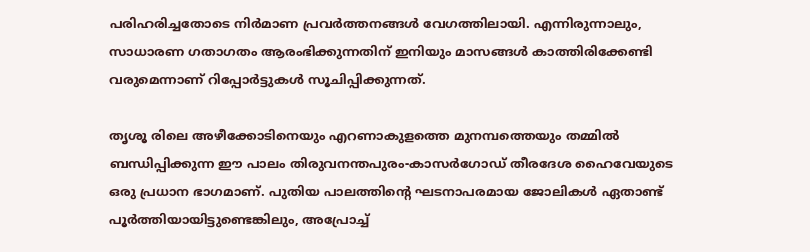പരിഹരിച്ചതോടെ നിർമാണ പ്രവർത്തനങ്ങൾ വേഗത്തിലായി. എന്നിരുന്നാലും, സാധാരണ ഗതാഗതം ആരംഭിക്കുന്നതിന് ഇനിയും മാസങ്ങൾ കാത്തിരിക്കേണ്ടി വരുമെന്നാണ് റിപ്പോർട്ടുകൾ സൂചിപ്പിക്കുന്നത്.

തൃശൂ രിലെ അഴീക്കോടിനെയും എറണാകുളത്തെ മുനമ്പത്തെയും തമ്മിൽ ബന്ധിപ്പിക്കുന്ന ഈ പാലം തിരുവനന്തപുരം-കാസർഗോഡ് തീരദേശ ഹൈവേയുടെ ഒരു പ്രധാന ഭാഗമാണ്. പുതിയ പാലത്തിന്റെ ഘടനാപരമായ ജോലികൾ ഏതാണ്ട് പൂർത്തിയായിട്ടുണ്ടെങ്കിലും, അപ്രോച്ച്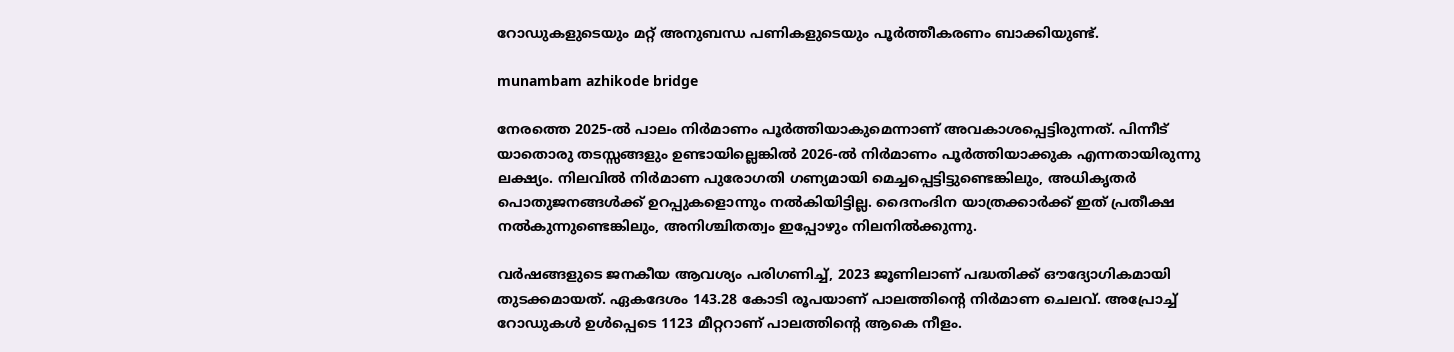റോഡുകളുടെയും മറ്റ് അനുബന്ധ പണികളുടെയും പൂർത്തീകരണം ബാക്കിയുണ്ട്.

munambam azhikode bridge

നേരത്തെ 2025-ൽ പാലം നിർമാണം പൂർത്തിയാകുമെന്നാണ് അവകാശപ്പെട്ടിരുന്നത്. പിന്നീട് യാതൊരു തടസ്സങ്ങളും ഉണ്ടായില്ലെങ്കിൽ 2026-ൽ നിർമാണം പൂർത്തിയാക്കുക എന്നതായിരുന്നു ലക്ഷ്യം. നിലവിൽ നിർമാണ പുരോഗതി ഗണ്യമായി മെച്ചപ്പെട്ടിട്ടുണ്ടെങ്കിലും, അധികൃതർ പൊതുജനങ്ങൾക്ക് ഉറപ്പുകളൊന്നും നൽകിയിട്ടില്ല. ദൈനംദിന യാത്രക്കാർക്ക് ഇത് പ്രതീക്ഷ നൽകുന്നുണ്ടെങ്കിലും, അനിശ്ചിതത്വം ഇപ്പോഴും നിലനിൽക്കുന്നു.

വർഷങ്ങളുടെ ജനകീയ ആവശ്യം പരിഗണിച്ച്, 2023 ജൂണിലാണ് പദ്ധതിക്ക് ഔദ്യോഗികമായി തുടക്കമായത്. ഏകദേശം 143.28 കോടി രൂപയാണ് പാലത്തിന്റെ നിർമാണ ചെലവ്. അപ്രോച്ച് റോഡുകൾ ഉൾപ്പെടെ 1123 മീറ്ററാണ് പാലത്തിന്റെ ആകെ നീളം.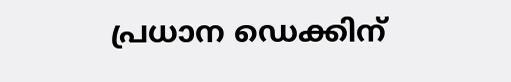പ്രധാന ഡെക്കിന്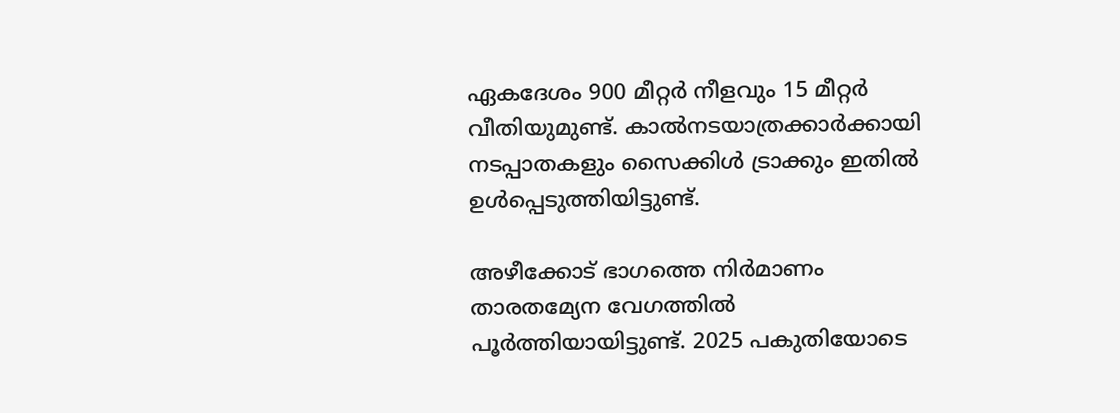ഏകദേശം 900 മീറ്റർ നീളവും 15 മീറ്റർ വീതിയുമുണ്ട്. കാൽനടയാത്രക്കാർക്കായി നടപ്പാതകളും സൈക്കിൾ ട്രാക്കും ഇതിൽ ഉൾപ്പെടുത്തിയിട്ടുണ്ട്.

അഴീക്കോട് ഭാഗത്തെ നിർമാണം താരതമ്യേന വേഗത്തിൽ പൂർത്തിയായിട്ടുണ്ട്. 2025 പകുതിയോടെ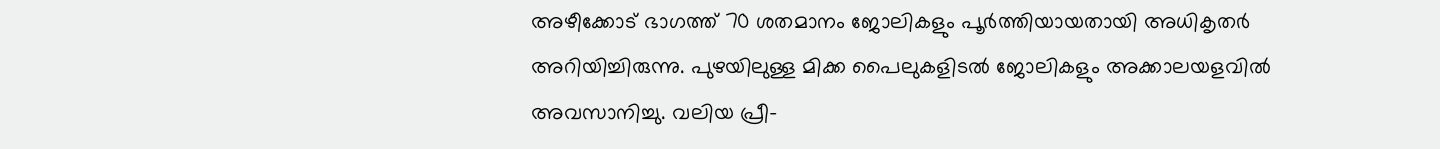അഴീക്കോട് ഭാഗത്ത് 70 ശതമാനം ജോലികളും പൂർത്തിയായതായി അധികൃതർ അറിയിച്ചിരുന്നു. പുഴയിലുള്ള മിക്ക പൈലുകളിടൽ ജോലികളും അക്കാലയളവിൽ അവസാനിച്ചു. വലിയ പ്രീ-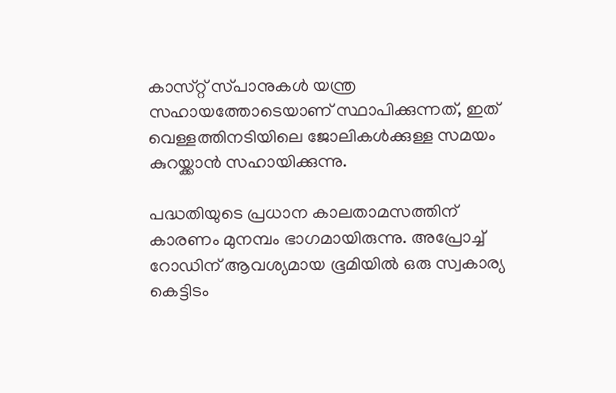കാസ്‌റ്റ് സ്‌പാനുകൾ യന്ത്ര സഹായത്തോടെയാണ് സ്ഥാപിക്കുന്നത്, ഇത് വെള്ളത്തിനടിയിലെ ജോലികൾക്കുള്ള സമയം കുറയ്ക്കാൻ സഹായിക്കുന്നു.

പദ്ധതിയുടെ പ്രധാന കാലതാമസത്തിന് കാരണം മുനമ്പം ഭാഗമായിരുന്നു. അപ്രോച്ച് റോഡിന് ആവശ്യമായ ഭൂമിയിൽ ഒരു സ്വകാര്യ കെട്ടിടം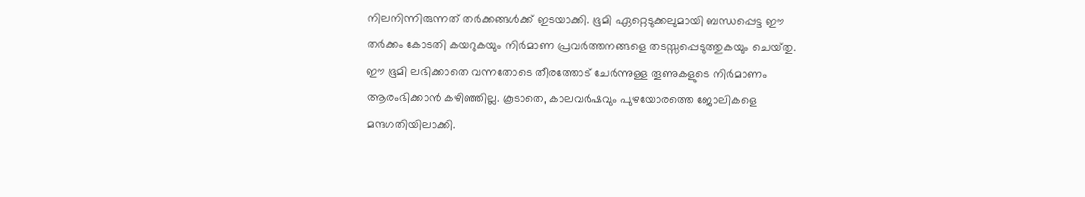നിലനിന്നിരുന്നത് തർക്കങ്ങൾക്ക് ഇടയാക്കി. ഭൂമി ഏറ്റെടുക്കലുമായി ബന്ധപ്പെട്ട ഈ തർക്കം കോടതി കയറുകയും നിർമാണ പ്രവർത്തനങ്ങളെ തടസ്സപ്പെടുത്തുകയും ചെയ്‌തു. ഈ ഭൂമി ലഭിക്കാതെ വന്നതോടെ തീരത്തോട് ചേർന്നുള്ള തൂണുകളുടെ നിർമാണം ആരംഭിക്കാൻ കഴിഞ്ഞില്ല. കൂടാതെ, കാലവർഷവും പുഴയോരത്തെ ജോലികളെ മന്ദഗതിയിലാക്കി.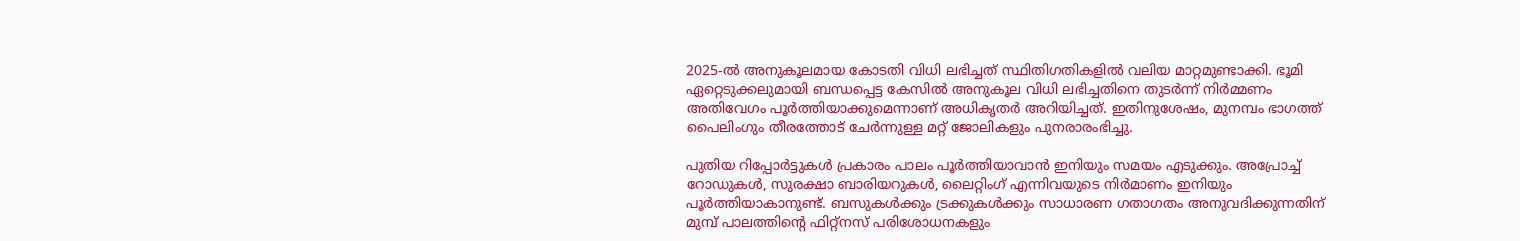2025-ൽ അനുകൂലമായ കോടതി വിധി ലഭിച്ചത് സ്ഥിതിഗതികളിൽ വലിയ മാറ്റമുണ്ടാക്കി. ഭൂമി ഏറ്റെടുക്കലുമായി ബന്ധപ്പെട്ട കേസിൽ അനുകൂല വിധി ലഭിച്ചതിനെ തുടർന്ന് നിർമ്മണം അതിവേഗം പൂർത്തിയാക്കുമെന്നാണ് അധികൃതർ അറിയിച്ചത്. ഇതിനുശേഷം, മുനമ്പം ഭാഗത്ത് പൈലിംഗും തീരത്തോട് ചേർന്നുള്ള മറ്റ് ജോലികളും പുനരാരംഭിച്ചു.

പുതിയ റിപ്പോർട്ടുകൾ പ്രകാരം പാലം പൂർത്തിയാവാൻ ഇനിയും സമയം എടുക്കും. അപ്രോച്ച് റോഡുകൾ, സുരക്ഷാ ബാരിയറുകൾ, ലൈറ്റിംഗ് എന്നിവയുടെ നിർമാണം ഇനിയും പൂർത്തിയാകാനുണ്ട്. ബസുകൾക്കും ട്രക്കുകൾക്കും സാധാരണ ഗതാഗതം അനുവദിക്കുന്നതിന് മുമ്പ് പാലത്തിന്റെ ഫിറ്റ്നസ് പരിശോധനകളും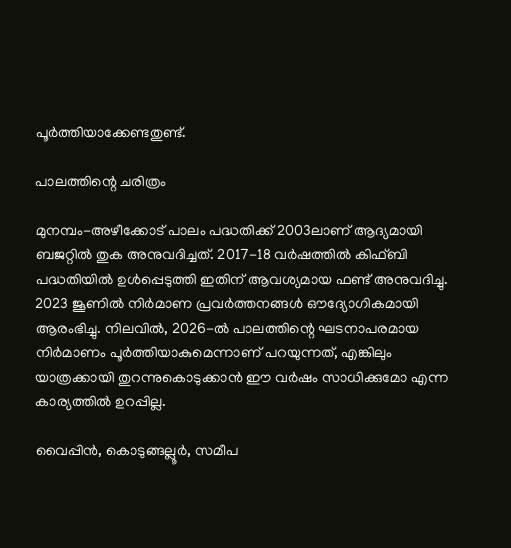പൂർത്തിയാക്കേണ്ടതുണ്ട്.

പാലത്തിന്റെ ചരിത്രം

മുനമ്പം-അഴീക്കോട് പാലം പദ്ധതിക്ക് 2003ലാണ് ആദ്യമായി ബജറ്റിൽ തുക അനുവദിച്ചത്. 2017-18 വർഷത്തിൽ കിഫ്ബി പദ്ധതിയിൽ ഉൾപ്പെടുത്തി ഇതിന് ആവശ്യമായ ഫണ്ട് അനുവദിച്ചു. 2023 ജൂണിൽ നിർമാണ പ്രവർത്തനങ്ങൾ ഔദ്യോഗികമായി ആരംഭിച്ചു. നിലവിൽ, 2026-ൽ പാലത്തിന്റെ ഘടനാപരമായ നിർമാണം പൂർത്തിയാകുമെന്നാണ് പറയുന്നത്, എങ്കിലും യാത്രക്കായി തുറന്നുകൊടുക്കാൻ ഈ വർഷം സാധിക്കുമോ എന്ന കാര്യത്തിൽ ഉറപ്പില്ല.

വൈപ്പിൻ, കൊടുങ്ങല്ലൂർ, സമീപ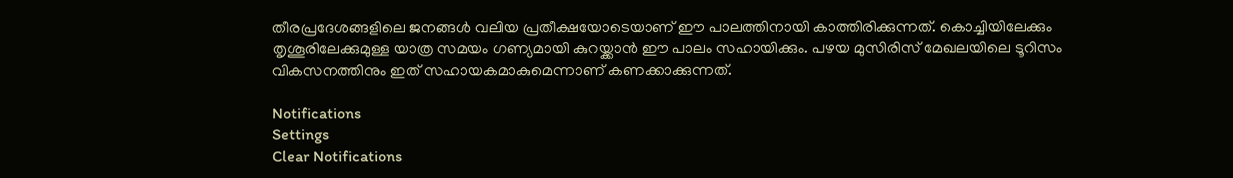തീരപ്രദേശങ്ങളിലെ ജനങ്ങൾ വലിയ പ്രതീക്ഷയോടെയാണ് ഈ പാലത്തിനായി കാത്തിരിക്കുന്നത്. കൊച്ചിയിലേക്കും തൃശൂരിലേക്കുമുള്ള യാത്ര സമയം ഗണ്യമായി കുറയ്ക്കാൻ ഈ പാലം സഹായിക്കും. പഴയ മുസിരിസ് മേഖലയിലെ ടൂറിസം വികസനത്തിനും ഇത് സഹായകമാകുമെന്നാണ് കണക്കാക്കുന്നത്.

Notifications
Settings
Clear Notifications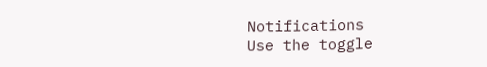Notifications
Use the toggle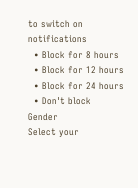to switch on notifications
  • Block for 8 hours
  • Block for 12 hours
  • Block for 24 hours
  • Don't block
Gender
Select your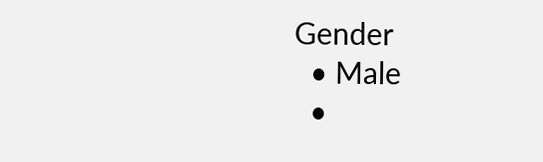Gender
  • Male
  •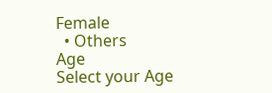Female
  • Others
Age
Select your Age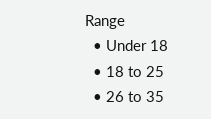Range
  • Under 18
  • 18 to 25
  • 26 to 35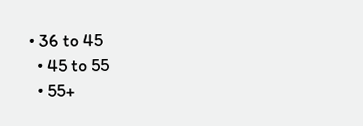• 36 to 45
  • 45 to 55
  • 55+